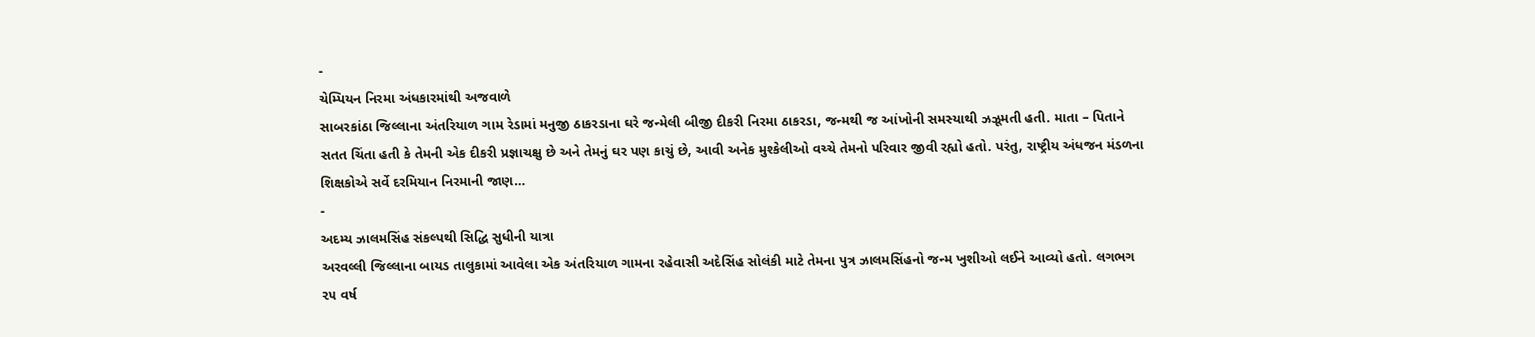-
ચેમ્પિયન નિરમા અંધકારમાંથી અજવાળે
સાબરકાંઠા જિલ્લાના અંતરિયાળ ગામ રેડામાં મનુજી ઠાકરડાના ઘરે જન્મેલી બીજી દીકરી નિરમા ઠાકરડા, જન્મથી જ આંખોની સમસ્યાથી ઝઝૂમતી હતી. માતા – પિતાને સતત ચિંતા હતી કે તેમની એક દીકરી પ્રજ્ઞાચક્ષુ છે અને તેમનું ઘર પણ કાચું છે, આવી અનેક મુશ્કેલીઓ વચ્ચે તેમનો પરિવાર જીવી રહ્યો હતો. પરંતુ, રાષ્ટ્રીય અંધજન મંડળના શિક્ષકોએ સર્વે દરમિયાન નિરમાની જાણ…
-
અદમ્ય ઝાલમસિંહ સંકલ્પથી સિદ્ધિ સુધીની યાત્રા
અરવલ્લી જિલ્લાના બાયડ તાલુકામાં આવેલા એક અંતરિયાળ ગામના રહેવાસી અદેસિંહ સોલંકી માટે તેમના પુત્ર ઝાલમસિંહનો જન્મ ખુશીઓ લઈને આવ્યો હતો. લગભગ ૨૫ વર્ષ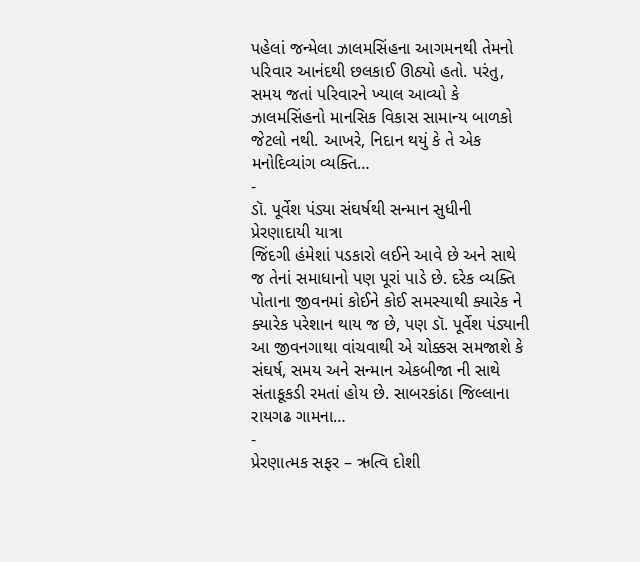પહેલાં જન્મેલા ઝાલમસિંહના આગમનથી તેમનો પરિવાર આનંદથી છલકાઈ ઊઠ્યો હતો. પરંતુ, સમય જતાં પરિવારને ખ્યાલ આવ્યો કે ઝાલમસિંહનો માનસિક વિકાસ સામાન્ય બાળકો જેટલો નથી. આખરે, નિદાન થયું કે તે એક મનોદિવ્યાંગ વ્યક્તિ…
-
ડૉ. પૂર્વેશ પંડ્યા સંઘર્ષથી સન્માન સુધીની પ્રેરણાદાયી યાત્રા
જિંદગી હંમેશાં પડકારો લઈને આવે છે અને સાથે જ તેનાં સમાધાનો પણ પૂરાં પાડે છે. દરેક વ્યક્તિ પોતાના જીવનમાં કોઈને કોઈ સમસ્યાથી ક્યારેક ને ક્યારેક પરેશાન થાય જ છે, પણ ડૉ. પૂર્વેશ પંડ્યાની આ જીવનગાથા વાંચવાથી એ ચોક્કસ સમજાશે કે સંઘર્ષ, સમય અને સન્માન એકબીજા ની સાથે સંતાકૂકડી રમતાં હોય છે. સાબરકાંઠા જિલ્લાના રાયગઢ ગામના…
-
પ્રેરણાત્મક સફર – ઋત્વિ દોશી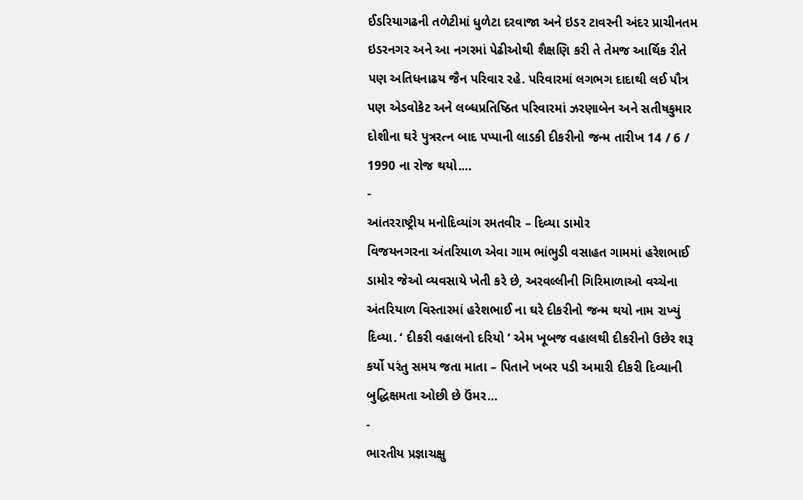ઈડરિયાગઢની તળેટીમાં ધુળેટા દરવાજા અને ઇડર ટાવરની અંદર પ્રાચીનતમ ઇડરનગર અને આ નગરમાં પેઢીઓથી શૈક્ષણિ કરી તે તેમજ આર્થિક રીતે પણ અતિધનાઢય જૈન પરિવાર રહે. પરિવારમાં લગભગ દાદાથી લઈ પૌત્ર પણ એડવોકેટ અને લબ્ધપ્રતિષ્ઠિત પરિવારમાં ઝરણાબેન અને સતીષકુમાર દોશીના ઘરે પુત્રરત્ન બાદ પપ્પાની લાડકી દીકરીનો જન્મ તારીખ 14 / 6 / 1990 ના રોજ થયો.…
-
આંતરરાષ્ટ્રીય મનોદિવ્યાંગ રમતવીર – દિવ્યા ડામોર
વિજયનગરના અંતરિયાળ એવા ગામ ભાંભુડી વસાહત ગામમાં હરેશભાઈ ડામોર જેઓ વ્યવસાયે ખેતી કરે છે, અરવલ્લીની ગિરિમાળાઓ વચ્ચેના અંતરિયાળ વિસ્તારમાં હરેશભાઈ ના ઘરે દીકરીનો જન્મ થયો નામ રાખ્યું દિવ્યા. ‘ દીકરી વહાલનો દરિયો ’ એમ ખૂબજ વહાલથી દીકરીનો ઉછેર શરૂ કર્યો પરંતુ સમય જતા માતા – પિતાને ખબર પડી અમારી દીકરી દિવ્યાની બુદ્ધિક્ષમતા ઓછી છે ઉંમર…
-
ભારતીય પ્રજ્ઞાચક્ષુ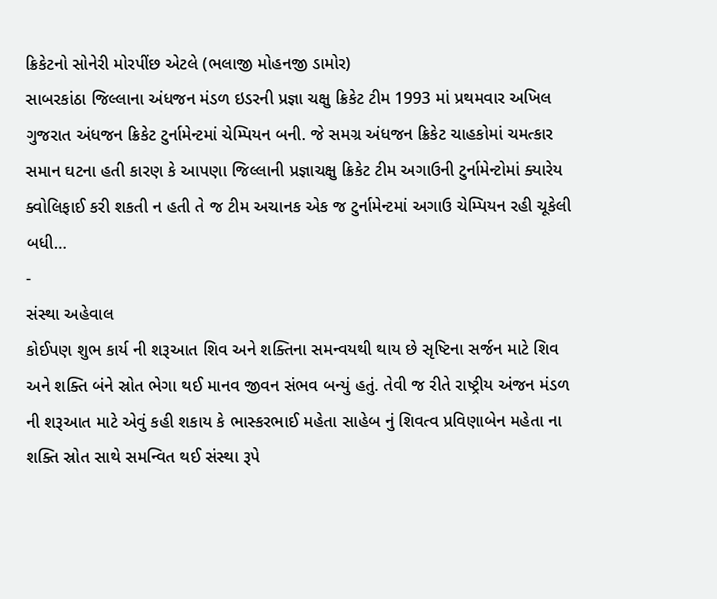ક્રિકેટનો સોનેરી મોરપીંછ એટલે (ભલાજી મોહનજી ડામોર)
સાબરકાંઠા જિલ્લાના અંધજન મંડળ ઇડરની પ્રજ્ઞા ચક્ષુ ક્રિકેટ ટીમ 1993 માં પ્રથમવાર અખિલ ગુજરાત અંધજન ક્રિકેટ ટુર્નામેન્ટમાં ચેમ્પિયન બની. જે સમગ્ર અંધજન ક્રિકેટ ચાહકોમાં ચમત્કાર સમાન ઘટના હતી કારણ કે આપણા જિલ્લાની પ્રજ્ઞાચક્ષુ ક્રિકેટ ટીમ અગાઉની ટુર્નામેન્ટોમાં ક્યારેય ક્વોલિફાઈ કરી શકતી ન હતી તે જ ટીમ અચાનક એક જ ટુર્નામેન્ટમાં અગાઉ ચેમ્પિયન રહી ચૂકેલી બધી…
-
સંસ્થા અહેવાલ
કોઈપણ શુભ કાર્ય ની શરૂઆત શિવ અને શક્તિના સમન્વયથી થાય છે સૃષ્ટિના સર્જન માટે શિવ અને શક્તિ બંને સ્રોત ભેગા થઈ માનવ જીવન સંભવ બન્યું હતું. તેવી જ રીતે રાષ્ટ્રીય અંજન મંડળ ની શરૂઆત માટે એવું કહી શકાય કે ભાસ્કરભાઈ મહેતા સાહેબ નું શિવત્વ પ્રવિણાબેન મહેતા ના શક્તિ સ્રોત સાથે સમન્વિત થઈ સંસ્થા રૂપે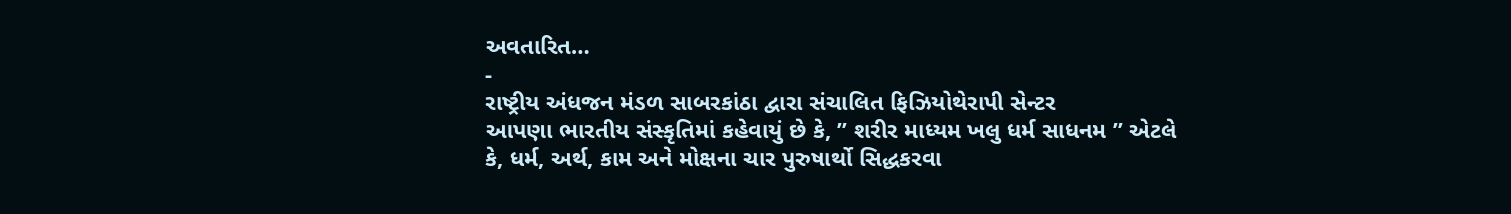અવતારિત…
-
રાષ્ટ્રીય અંધજન મંડળ સાબરકાંઠા દ્વારા સંચાલિત ફિઝિયોથેરાપી સેન્ટર
આપણા ભારતીય સંસ્કૃતિમાં કહેવાયું છે કે, ” શરીર માધ્યમ ખલુ ધર્મ સાધનમ ” એટલે કે, ધર્મ, અર્થ, કામ અને મોક્ષના ચાર પુરુષાર્થો સિદ્ધકરવા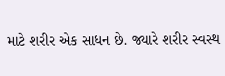માટે શરીર એક સાધન છે. જ્યારે શરીર સ્વસ્થ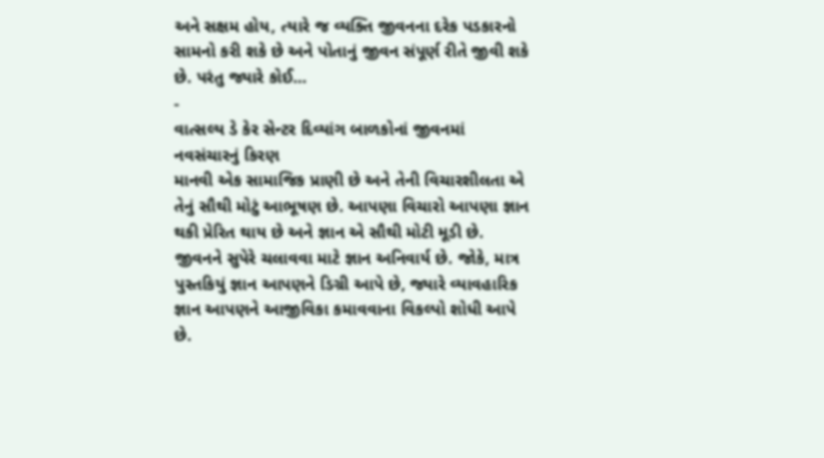અને સક્ષમ હોય, ત્યારે જ વ્યક્તિ જીવનના દરેક પડકારનો સામનો કરી શકે છે અને પોતાનું જીવન સંપૂર્ણ રીતે જીવી શકે છે. પરંતુ જ્યારે કોઈ…
-
વાત્સલ્ય ડે કેર સેન્ટર દિવ્યાંગ બાળકોનાં જીવનમાં નવસંચારનું કિરણ
માનવી એક સામાજિક પ્રાણી છે અને તેની વિચારશીલતા એ તેનું સૌથી મોટું આભૂષણ છે. આપણા વિચારો આપણા જ્ઞાન થકી પ્રેરિત થાય છે અને જ્ઞાન એ સૌથી મોટી મૂડી છે. જીવનને સુપેરે ચલાવવા માટે જ્ઞાન અનિવાર્ય છે. જોકે, માત્ર પુસ્તકિયું જ્ઞાન આપણને ડિગ્રી આપે છે, જ્યારે વ્યાવહારિક જ્ઞાન આપણને આજીવિકા કમાવવાના વિકલ્પો શોધી આપે છે.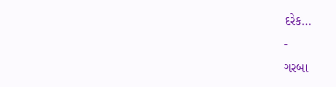દરેક…
-
ગરબા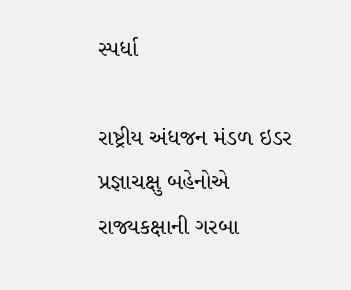સ્પર્ધા

રાષ્ટ્રીય અંધજન મંડળ ઇડર પ્રજ્ઞાચક્ષુ બહેનોએ રાજ્યકક્ષાની ગરબા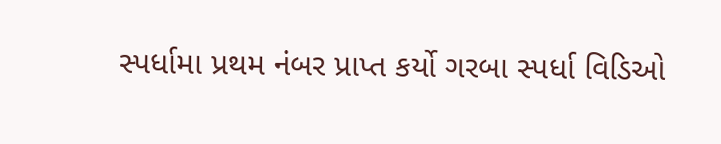સ્પર્ધામા પ્રથમ નંબર પ્રાપ્ત કર્યો ગરબા સ્પર્ધા વિડિઓ